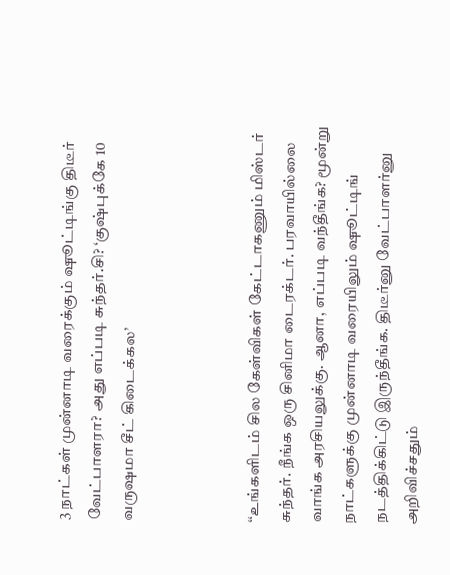3 நாட்கள் முன்னாடி வரைக்கும் ஷூட்டிங்கு திடீர் வேட்பாளரா? அது எப்படி சுந்தர்.சி? ‘குஷ்புக்கே 10 வருஷமா சீட் கிடைக்கல’



‘‘உங்களிடம் சில கேள்விகள் கேட்டாகணும் மிஸ்டர் சுந்தர். நீங்க ஒரு சினிமா டைரக்டர். பரவாயில்லை வாங்க அரசியலுக்கு. ஆனா, எப்படி வந்தீங்க? மூன்று நாட்களுக்கு முன்னாடி வரையிலும் ஷூட்டிங் நடத்திக்கிட்டு இருந்தீங்க. திடீர்னு வேட்பாளர்னு அறிவிச்சதும்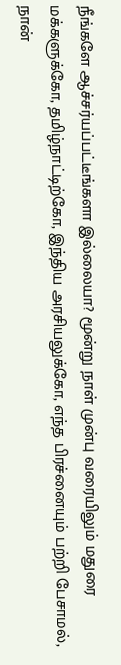நீங்களே ஆச்சர்யப்பட்டீங்களா இல்லையா? மூன்று நாள் முன்பு வரையிலும் மதுரை மக்களுக்கோ, தமிழ்நாட்டிற்கோ, இந்திய அரசியலுக்கோ, எந்த பிரச்னையும் பற்றி பேசாமல், நான்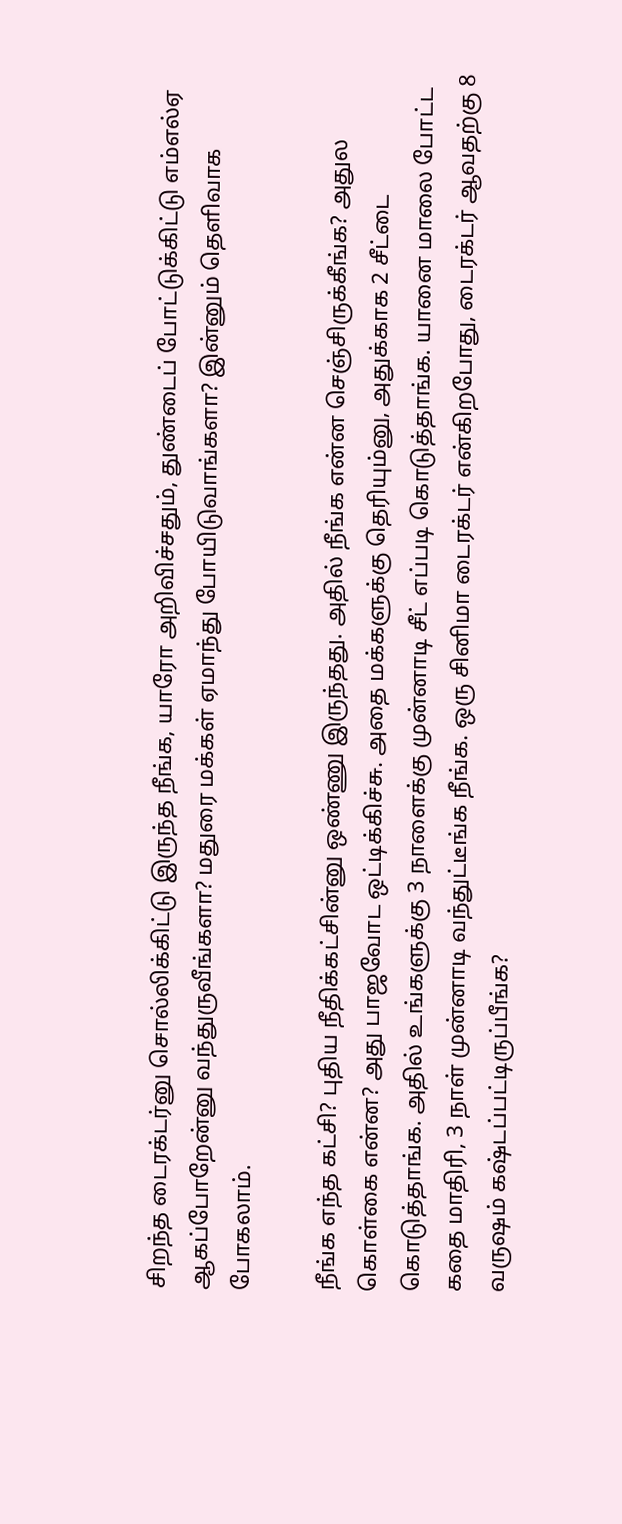சிறந்த டைரக்டர்னு சொல்லிக்கிட்டு இருந்த நீங்க, யாரோ அறிவிச்சதும், துண்டைப் போட்டுக்கிட்டு எம்எல்ஏ ஆகப்போறேன்னு வந்துருவீங்களா? மதுரை மக்கள் ஏமாந்து போயிடுவாங்களா? இன்னும் தெளிவாக போகலாம்.

நீங்க எந்த கட்சி? புதிய நீதிக்கட்சின்னு ஒண்ணு இருந்தது. அதில் நீங்க என்ன செஞ்சிருக்கீங்க? அதுல கொள்கை என்ன? அது பாஜவோட ஒட்டிக்கிச்சு. அதை மக்களுக்கு தெரியும்னு, அதுக்காக 2 சீட்டை கொடுத்தாங்க. அதில் உங்களுக்கு 3 நாளைக்கு முன்னாடி சீட் எப்படி கொடுத்தாங்க. யானை மாலை போட்ட கதை மாதிரி, 3 நாள் முன்னாடி வந்துட்டீங்க நீங்க. ஒரு சினிமா டைரக்டர் என்கிறபோது, டைரக்டர் ஆவதற்கு 8 வருஷம் கஷ்டப்பட்டிருப்பீங்க?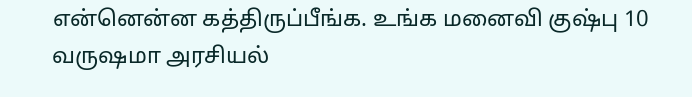என்னென்ன கத்திருப்பீங்க. உங்க மனைவி குஷ்பு 10 வருஷமா அரசியல்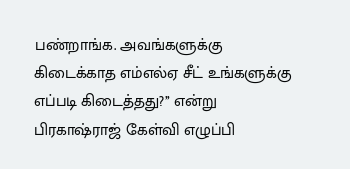பண்றாங்க. அவங்களுக்கு கிடைக்காத எம்எல்ஏ சீட் உங்களுக்கு எப்படி கிடைத்தது?’’ என்று பிரகாஷ்ராஜ் கேள்வி எழுப்பி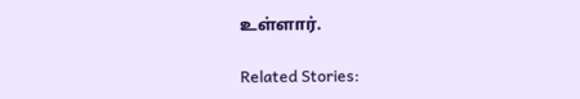உள்ளார்.

Related Stories: